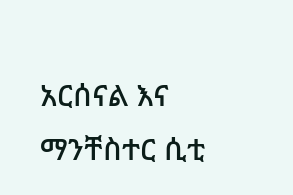አርሰናል እና ማንቸስተር ሲቲ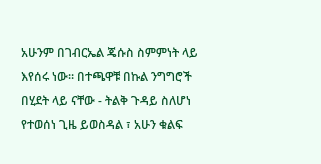አሁንም በገብርኤል ጄሱስ ስምምነት ላይ እየሰሩ ነው። በተጫዋቹ በኩል ንግግሮች በሂደት ላይ ናቸው - ትልቅ ጉዳይ ስለሆነ የተወሰነ ጊዜ ይወስዳል ፣ አሁን ቁልፍ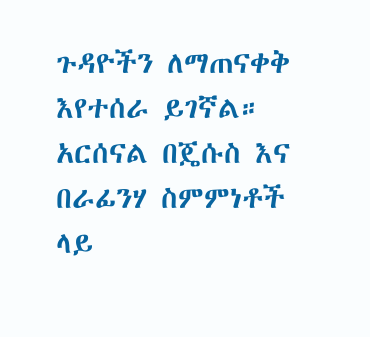ጉዳዮችን ለማጠናቀቅ እየተሰራ ይገኛል። አርሰናል በጄሱስ እና በራፊንሃ ስምምነቶች ላይ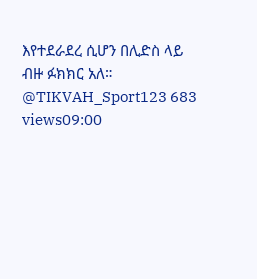እየተደራደረ ሲሆን በሊድስ ላይ ብዙ ፉክክር አለ። @TIKVAH_Sport123 683 views09:00